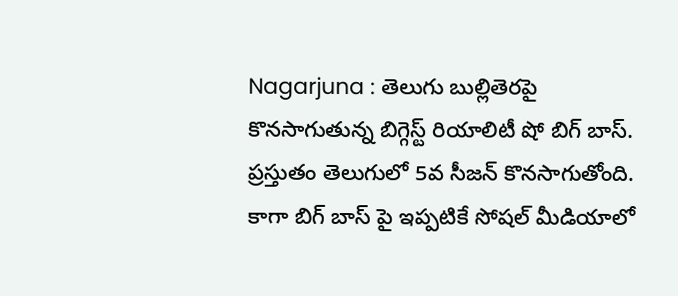Nagarjuna : తెలుగు బుల్లితెరపై కొనసాగుతున్న బిగ్గెస్ట్ రియాలిటీ షో బిగ్ బాస్. ప్రస్తుతం తెలుగులో 5వ సీజన్ కొనసాగుతోంది. కాగా బిగ్ బాస్ పై ఇప్పటికే సోషల్ మీడియాలో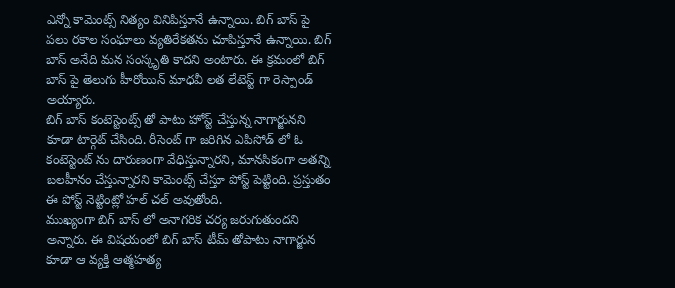ఎన్నో కామెంట్స్ నిత్యం వినిపిస్తూనే ఉన్నాయి. బిగ్ బాస్ పై పలు రకాల సంఘాలు వ్యతిరేకతను చూపిస్తూనే ఉన్నాయి. బిగ్ బాస్ అనేది మన సంస్కృతి కాదని అంటారు. ఈ క్రమంలో బిగ్ బాస్ పై తెలుగు హీరోయిన్ మాధవీ లత లేటెస్ట్ గా రెస్పాండ్ అయ్యారు.
బిగ్ బాస్ కంటెస్టెంట్స్ తో పాటు హోస్ట్ చేస్తున్న నాగార్జునని కూడా టార్గెట్ చేసింది. రీసెంట్ గా జరిగిన ఎపిసోడ్ లో ఓ కంటెస్టెంట్ ను దారుణంగా వేధిస్తున్నారని, మానసికంగా అతన్ని బలహీనం చేస్తున్నారని కామెంట్స్ చేస్తూ పోస్ట్ పెట్టింది. ప్రస్తుతం ఈ పోస్ట్ నెట్టింట్లో హల్ చల్ అవుతోంది.
ముఖ్యంగా బిగ్ బాస్ లో అనాగరిక చర్య జరుగుతుందని అన్నారు. ఈ విషయంలో బిగ్ బాస్ టీమ్ తోపాటు నాగార్జున కూడా ఆ వ్యక్తి ఆత్మహత్య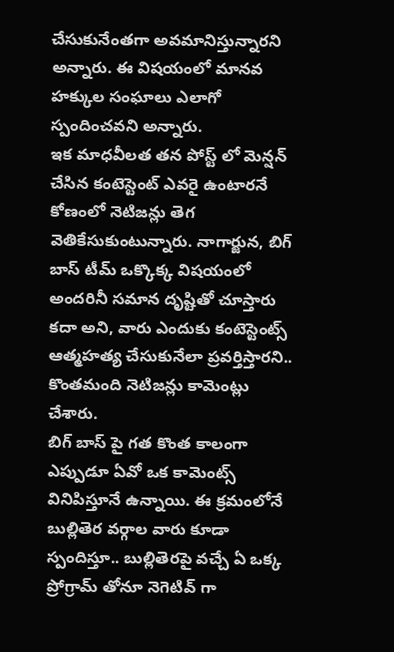చేసుకునేంతగా అవమానిస్తున్నారని అన్నారు. ఈ విషయంలో మానవ హక్కుల సంఘాలు ఎలాగో స్పందించవని అన్నారు.
ఇక మాధవీలత తన పోస్ట్ లో మెన్షన్ చేసిన కంటెస్టెంట్ ఎవరై ఉంటారనే కోణంలో నెటిజన్లు తెగ వెతికేసుకుంటున్నారు. నాగార్జున, బిగ్ బాస్ టీమ్ ఒక్కొక్క విషయంలో అందరినీ సమాన దృష్టితో చూస్తారు కదా అని, వారు ఎందుకు కంటెస్టెంట్స్ ఆత్మహత్య చేసుకునేలా ప్రవర్తిస్తారని.. కొంతమంది నెటిజన్లు కామెంట్లు చేశారు.
బిగ్ బాస్ పై గత కొంత కాలంగా ఎప్పుడూ ఏవో ఒక కామెంట్స్ వినిపిస్తూనే ఉన్నాయి. ఈ క్రమంలోనే బుల్లితెర వర్గాల వారు కూడా స్పందిస్తూ.. బుల్లితెరపై వచ్చే ఏ ఒక్క ప్రోగ్రామ్ తోనూ నెగెటివ్ గా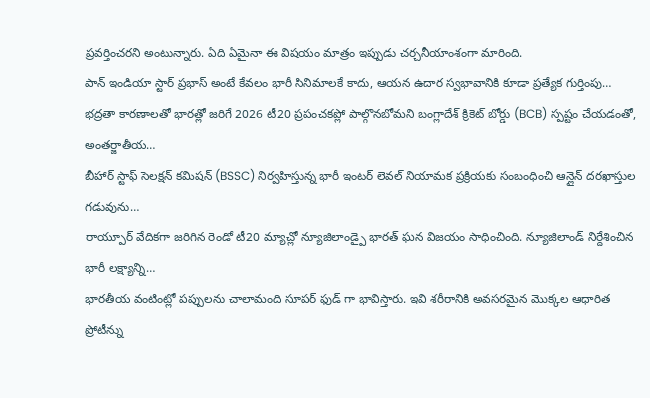ప్రవర్తించరని అంటున్నారు. ఏది ఏమైనా ఈ విషయం మాత్రం ఇప్పుడు చర్చనీయాంశంగా మారింది.
పాన్ ఇండియా స్టార్ ప్రభాస్ అంటే కేవలం భారీ సినిమాలకే కాదు, ఆయన ఉదార స్వభావానికి కూడా ప్రత్యేక గుర్తింపు…
భద్రతా కారణాలతో భారత్లో జరిగే 2026 టీ20 ప్రపంచకప్లో పాల్గొనబోమని బంగ్లాదేశ్ క్రికెట్ బోర్డు (BCB) స్పష్టం చేయడంతో, అంతర్జాతీయ…
బీహార్ స్టాఫ్ సెలక్షన్ కమిషన్ (BSSC) నిర్వహిస్తున్న భారీ ఇంటర్ లెవల్ నియామక ప్రక్రియకు సంబంధించి ఆన్లైన్ దరఖాస్తుల గడువును…
రాయ్పూర్ వేదికగా జరిగిన రెండో టీ20 మ్యాచ్లో న్యూజిలాండ్పై భారత్ ఘన విజయం సాధించింది. న్యూజిలాండ్ నిర్దేశించిన భారీ లక్ష్యాన్ని…
భారతీయ వంటింట్లో పప్పులను చాలామంది సూపర్ ఫుడ్ గా భావిస్తారు. ఇవి శరీరానికి అవసరమైన మొక్కల ఆధారిత ప్రోటీన్ను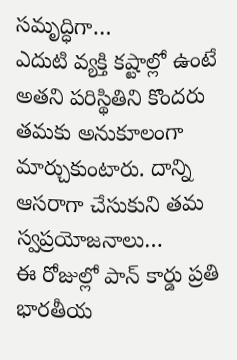సమృద్ధిగా…
ఎదుటి వ్యక్తి కష్టాల్లో ఉంటే అతని పరిస్థితిని కొందరు తమకు అనుకూలంగా మార్చుకుంటారు. దాన్ని ఆసరాగా చేసుకుని తమ స్వప్రయోజనాలు…
ఈ రోజుల్లో పాన్ కార్డు ప్రతి భారతీయ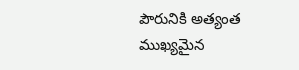పౌరునికి అత్యంత ముఖ్యమైన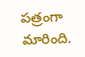పత్రంగా మారింది.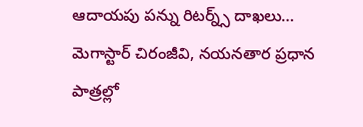ఆదాయపు పన్ను రిటర్న్స్ దాఖలు…
మెగాస్టార్ చిరంజీవి, నయనతార ప్రధాన పాత్రల్లో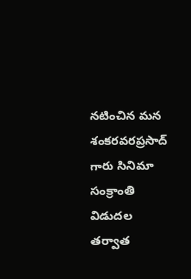నటించిన మన శంకరవరప్రసాద్ గారు సినిమా సంక్రాంతి విడుదల తర్వాత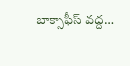బాక్సాఫీస్ వద్ద…